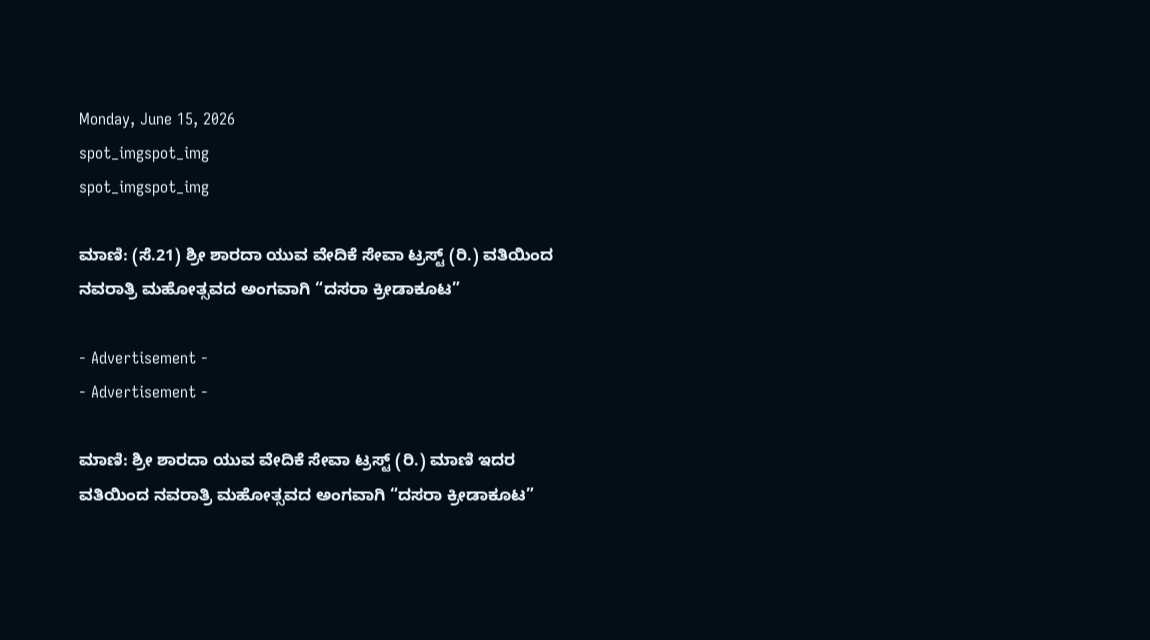Monday, June 15, 2026
spot_imgspot_img
spot_imgspot_img

ಮಾಣಿ: (ಸೆ.21) ಶ್ರೀ ಶಾರದಾ ಯುವ ವೇದಿಕೆ ಸೇವಾ ಟ್ರಸ್ಟ್‌ (ರಿ.) ವತಿಯಿಂದ ನವರಾತ್ರಿ ಮಹೋತ್ಸವದ ಅಂಗವಾಗಿ “ದಸರಾ ಕ್ರೀಡಾಕೂಟ”

- Advertisement -
- Advertisement -

ಮಾಣಿ: ಶ್ರೀ ಶಾರದಾ ಯುವ ವೇದಿಕೆ ಸೇವಾ ಟ್ರಸ್ಟ್‌ (ರಿ.) ಮಾಣಿ ಇದರ ವತಿಯಿಂದ ನವರಾತ್ರಿ ಮಹೋತ್ಸವದ ಅಂಗವಾಗಿ “ದಸರಾ ಕ್ರೀಡಾಕೂಟ”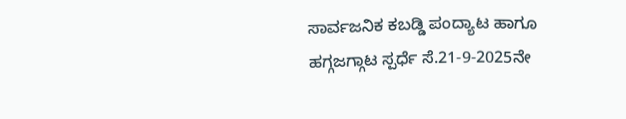ಸಾರ್ವಜನಿಕ ಕಬಡ್ಡಿ ಪಂದ್ಯಾಟ ಹಾಗೂ ಹಗ್ಗಜಗ್ಗಾಟ ಸ್ಪರ್ಧೆ ಸೆ.21-9-2025ನೇ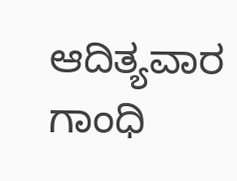ಆದಿತ್ಯವಾರ ಗಾಂಧಿ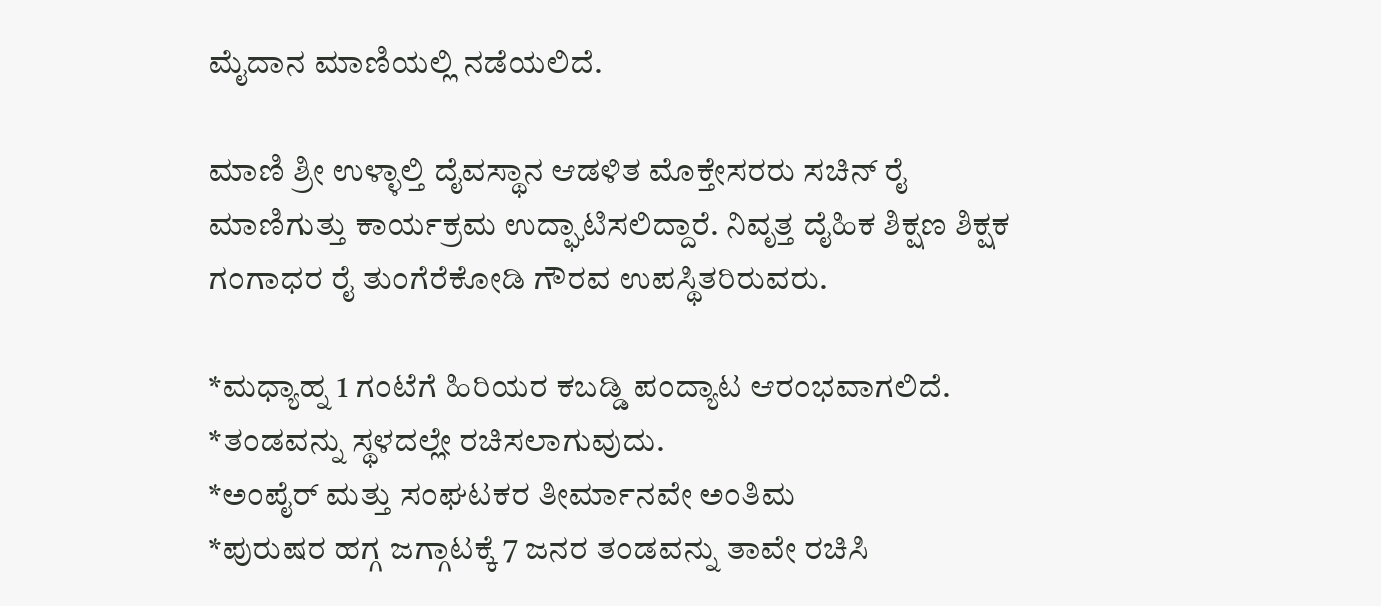ಮೈದಾನ ಮಾಣಿಯಲ್ಲಿ ನಡೆಯಲಿದೆ.

ಮಾಣಿ ಶ್ರೀ ಉಳ್ಳಾಲ್ತಿ ದೈವಸ್ಥಾನ ಆಡಳಿತ ಮೊಕ್ತೇಸರರು ಸಚಿನ್‌ ರೈ ಮಾಣಿಗುತ್ತು ಕಾರ್ಯಕ್ರಮ ಉದ್ಘಾಟಿಸಲಿದ್ದಾರೆ. ನಿವೃತ್ತ ದೈಹಿಕ ಶಿಕ್ಷಣ ಶಿಕ್ಷಕ ಗಂಗಾಧರ ರೈ ತುಂಗೆರೆಕೋಡಿ ಗೌರವ ಉಪಸ್ಥಿತರಿರುವರು.

*ಮಧ್ಯಾಹ್ನ 1 ಗಂಟೆಗೆ ಹಿರಿಯರ ಕಬಡ್ಡಿ ಪಂದ್ಯಾಟ ಆರಂಭವಾಗಲಿದೆ.
*ತಂಡವನ್ನು ಸ್ಥಳದಲ್ಲೇ ರಚಿಸಲಾಗುವುದು.
*ಅಂಪೈರ್‌ ಮತ್ತು ಸಂಘಟಕರ ತೀರ್ಮಾನವೇ ಅಂತಿಮ
*ಪುರುಷರ ಹಗ್ಗ ಜಗ್ಗಾಟಕ್ಕೆ 7 ಜನರ ತಂಡವನ್ನು ತಾವೇ ರಚಿಸಿ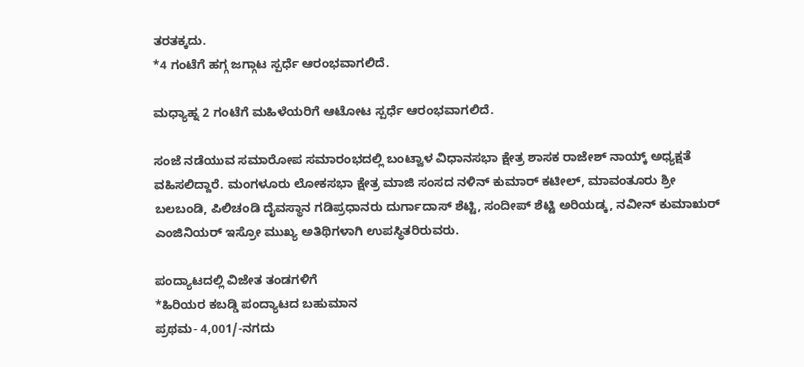ತರತಕ್ಕದು.
*4 ಗಂಟೆಗೆ ಹಗ್ಗ ಜಗ್ಗಾಟ ಸ್ಪರ್ಧೆ ಆರಂಭವಾಗಲಿದೆ.

ಮಧ್ಯಾಹ್ನ 2 ಗಂಟೆಗೆ ಮಹಿಳೆಯರಿಗೆ ಆಟೋಟ ಸ್ಪರ್ಧೆ ಆರಂಭವಾಗಲಿದೆ.

ಸಂಜೆ ನಡೆಯುವ ಸಮಾರೋಪ ಸಮಾರಂಭದಲ್ಲಿ ಬಂಟ್ವಾಳ ವಿಧಾನಸಭಾ ಕ್ಷೇತ್ರ ಶಾಸಕ ರಾಜೇಶ್‌ ನಾಯ್ಕ್‌ ಅಧ್ಯಕ್ಷತೆ ವಹಿಸಲಿದ್ದಾರೆ. ಮಂಗಳೂರು ಲೋಕಸಭಾ ಕ್ಷೇತ್ರ ಮಾಜಿ ಸಂಸದ ನಳಿನ್‌ ಕುಮಾರ್‌ ಕಟೀಲ್‌, ಮಾವಂತೂರು ಶ್ರೀ ಬಲಬಂಡಿ, ಪಿಲಿಚಂಡಿ ದೈವಸ್ಥಾನ ಗಡಿಪ್ರಧಾನರು ದುರ್ಗಾದಾಸ್‌ ಶೆಟ್ಟಿ, ಸಂದೀಪ್‌ ಶೆಟ್ಟಿ ಅರಿಯಡ್ಕ, ನವೀನ್‌ ಕುಮಾಋರ್‌ ಎಂಜಿನಿಯರ್‌ ಇಸ್ರೋ ಮುಖ್ಯ ಅತಿಥಿಗಳಾಗಿ ಉಪಸ್ಥಿತರಿರುವರು.

ಪಂದ್ಯಾಟದಲ್ಲಿ ವಿಜೇತ ತಂಡಗಳಿಗೆ
*ಹಿರಿಯರ ಕಬಡ್ಡಿ ಪಂದ್ಯಾಟದ ಬಹುಮಾನ
ಪ್ರಥಮ- 4,001/-ನಗದು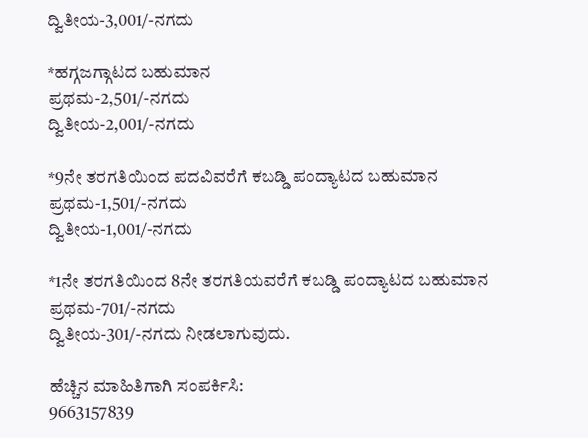ದ್ವಿತೀಯ-3,001/-ನಗದು

*ಹಗ್ಗಜಗ್ಗಾಟದ ಬಹುಮಾನ
ಪ್ರಥಮ-2,501/-ನಗದು
ದ್ವಿತೀಯ-2,001/-ನಗದು

*9ನೇ ತರಗತಿಯಿಂದ ಪದವಿವರೆಗೆ ಕಬಡ್ಡಿ ಪಂದ್ಯಾಟದ ಬಹುಮಾನ
ಪ್ರಥಮ-1,501/-ನಗದು
ದ್ವಿತೀಯ-1,001/-ನಗದು

*1ನೇ ತರಗತಿಯಿಂದ 8ನೇ ತರಗತಿಯವರೆಗೆ ಕಬಡ್ಡಿ ಪಂದ್ಯಾಟದ ಬಹುಮಾನ
ಪ್ರಥಮ-701/-ನಗದು
ದ್ವಿತೀಯ-301/-ನಗದು ನೀಡಲಾಗುವುದು.

ಹೆಚ್ಚಿನ ಮಾಹಿತಿಗಾಗಿ ಸಂಪರ್ಕಿಸಿ:
9663157839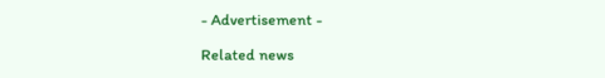- Advertisement -

Related news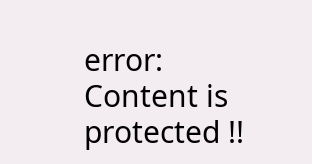error: Content is protected !!